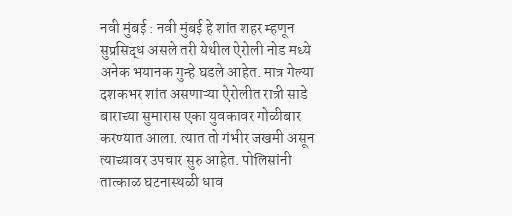नवी मुंबई : नवी मुंबई हे शांत शहर म्हणून सुप्रसिद्ध असले तरी येथील ऐरोली नोड मध्ये अनेक भयानक गुन्हे घडले आहेत. मात्र गेल्या दशकभर शांत असणाऱ्या ऐरोलीत रात्री साडे बाराच्या सुमारास एका युवकावर गोळीबार करण्यात आला. त्यात तो गंभीर जखमी असून त्याच्यावर उपचार सुरु आहेत. पोलिसांनी तात्काळ घटनास्थळी धाव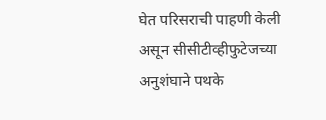घेत परिसराची पाहणी केली असून सीसीटीव्हीफुटेजच्या अनुशंघाने पथके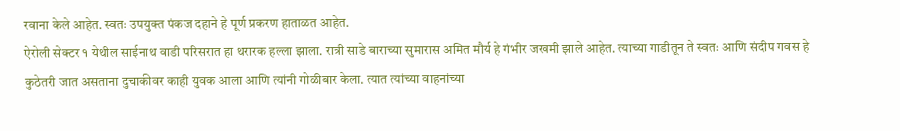रवाना केले आहेत. स्वतः उपयुक्त पंकज दहाने हे पूर्ण प्रकरण हाताळत आहेत.
ऐरोली सेक्टर १ येथील साईनाथ वाडी परिसरात हा थरारक हल्ला झाला. रात्री साडे बाराच्या सुमारास अमित मौर्य हे गंभीर जखमी झाले आहेत. त्याच्या गाडीतून ते स्वतः आणि संदीप गवस हे कुठेतरी जात असताना दुचाकीवर काही युवक आला आणि त्यांनी गोळीबार केला. त्यात त्यांच्या वाहनांच्या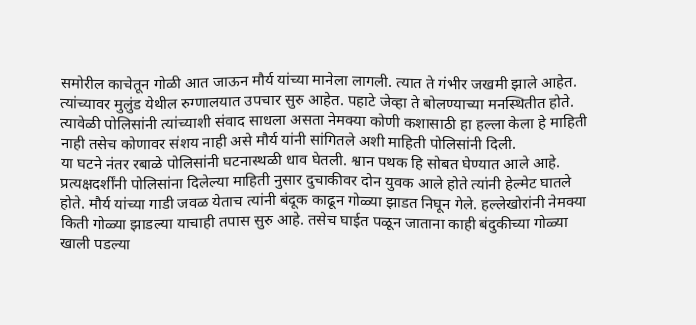समोरील काचेतून गोळी आत जाऊन मौर्य यांच्या मानेला लागली. त्यात ते गंभीर जखमी झाले आहेत. त्यांच्यावर मुलुंड येथील रुग्णालयात उपचार सुरु आहेत. पहाटे जेव्हा ते बोलण्याच्या मनस्थितीत होते. त्यावेळी पोलिसांनी त्यांच्याशी संवाद साधला असता नेमक्या कोणी कशासाठी हा हल्ला केला हे माहिती नाही तसेच कोणावर संशय नाही असे मौर्य यांनी सांगितले अशी माहिती पोलिसांनी दिली.
या घटने नंतर रबाळे पोलिसांनी घटनास्थळी धाव घेतली. श्वान पथक हि सोबत घेण्यात आले आहे. प्रत्यक्षदर्शींनी पोलिसांना दिलेल्या माहिती नुसार दुचाकीवर दोन युवक आले होते त्यांनी हेल्मेट घातले होते. मौर्य यांच्या गाडी जवळ येताच त्यांनी बंदूक काढून गोळ्या झाडत निघून गेले. हल्लेखोरांनी नेमक्या किती गोळ्या झाडल्या याचाही तपास सुरु आहे. तसेच घाईत पळून जाताना काही बंदुकीच्या गोळ्या खाली पडल्या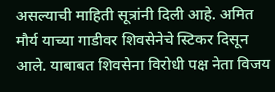असल्याची माहिती सूत्रांनी दिली आहे. अमित मौर्य याच्या गाडीवर शिवसेनेचे स्टिकर दिसून आले. याबाबत शिवसेना विरोधी पक्ष नेता विजय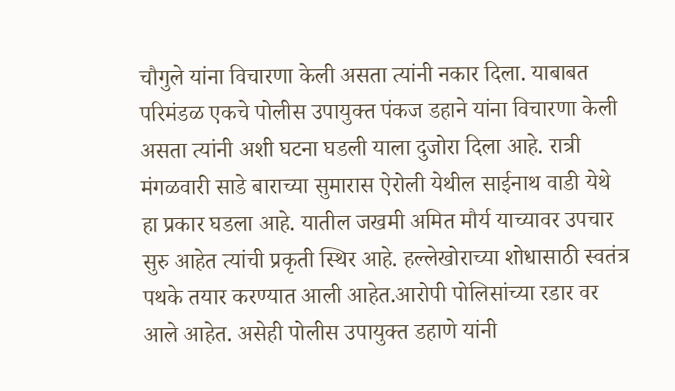चौगुले यांना विचारणा केली असता त्यांनी नकार दिला. याबाबत परिमंडळ एकचे पोलीस उपायुक्त पंकज डहाने यांना विचारणा केली असता त्यांनी अशी घटना घडली याला दुजोरा दिला आहे. रात्री मंगळवारी साडे बाराच्या सुमारास ऐरोली येथील साईनाथ वाडी येथे हा प्रकार घडला आहे. यातील जखमी अमित मौर्य याच्यावर उपचार सुरु आहेत त्यांची प्रकृती स्थिर आहे. हल्लेखोराच्या शोधासाठी स्वतंत्र पथके तयार करण्यात आली आहेत.आरोपी पोलिसांच्या रडार वर आले आहेत. असेही पोलीस उपायुक्त डहाणे यांनी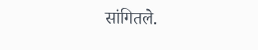सांगितले.